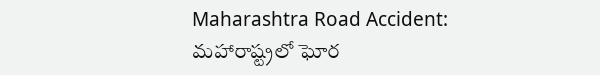Maharashtra Road Accident: మహారాష్ట్రలో ఘోర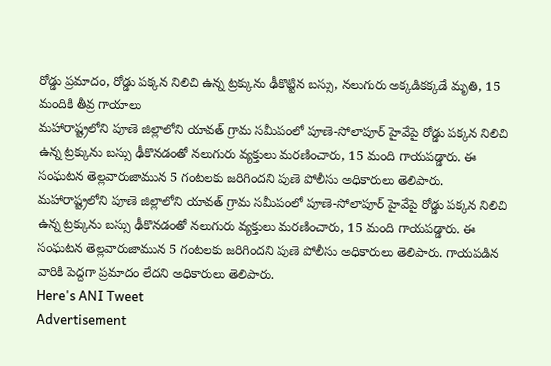రోడ్డు ప్రమాదం, రోడ్డు పక్కన నిలిచి ఉన్న ట్రక్కును ఢీకొట్టిన బస్సు, నలుగురు అక్కడికక్కడే మృతి, 15 మందికి తీవ్ర గాయాలు
మహారాష్ట్రలోని పూణె జిల్లాలోని యావత్ గ్రామ సమీపంలో పూణె-సోలాపూర్ హైవేపై రోడ్డు పక్కన నిలిచి ఉన్న ట్రక్కును బస్సు ఢీకొనడంతో నలుగురు వ్యక్తులు మరణించారు, 15 మంది గాయపడ్డారు. ఈ సంఘటన తెల్లవారుజామున 5 గంటలకు జరిగిందని పుణె పోలీసు అధికారులు తెలిపారు.
మహారాష్ట్రలోని పూణె జిల్లాలోని యావత్ గ్రామ సమీపంలో పూణె-సోలాపూర్ హైవేపై రోడ్డు పక్కన నిలిచి ఉన్న ట్రక్కును బస్సు ఢీకొనడంతో నలుగురు వ్యక్తులు మరణించారు, 15 మంది గాయపడ్డారు. ఈ సంఘటన తెల్లవారుజామున 5 గంటలకు జరిగిందని పుణె పోలీసు అధికారులు తెలిపారు. గాయపడిన వారికి పెద్దగా ప్రమాదం లేదని అధికారులు తెలిపారు.
Here's ANI Tweet
Advertisement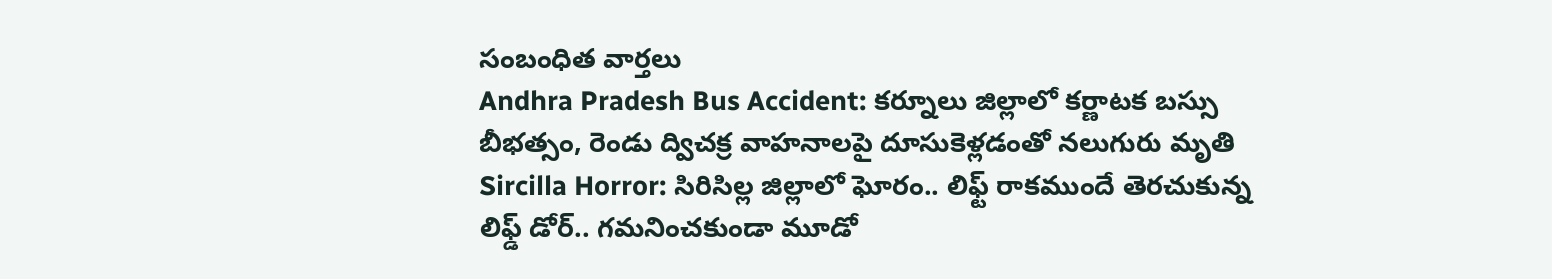సంబంధిత వార్తలు
Andhra Pradesh Bus Accident: కర్నూలు జిల్లాలో కర్ణాటక బస్సు బీభత్సం, రెండు ద్విచక్ర వాహనాలపై దూసుకెళ్లడంతో నలుగురు మృతి
Sircilla Horror: సిరిసిల్ల జిల్లాలో ఘోరం.. లిఫ్ట్ రాకముందే తెరచుకున్న లిఫ్డ్ డోర్.. గమనించకుండా మూడో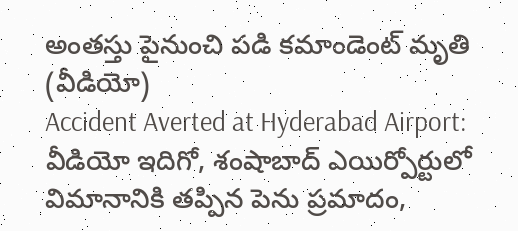అంతస్తు పైనుంచి పడి కమాండెంట్ మృతి (వీడియో)
Accident Averted at Hyderabad Airport: వీడియో ఇదిగో, శంషాబాద్ ఎయిర్పోర్టులో విమానానికి తప్పిన పెను ప్రమాదం,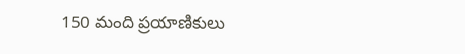150 మంది ప్రయాణికులు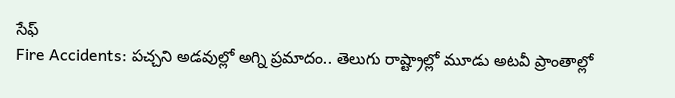సేఫ్
Fire Accidents: పచ్చని అడవుల్లో అగ్ని ప్రమాదం.. తెలుగు రాష్ట్రాల్లో మూడు అటవీ ప్రాంతాల్లో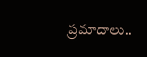ప్రమాదాలు..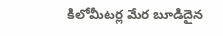కిలోమీటర్ల మేర బూడిదైన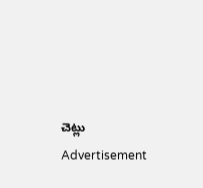చెట్లు
Advertisement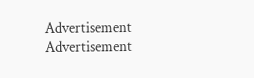Advertisement
Advertisement